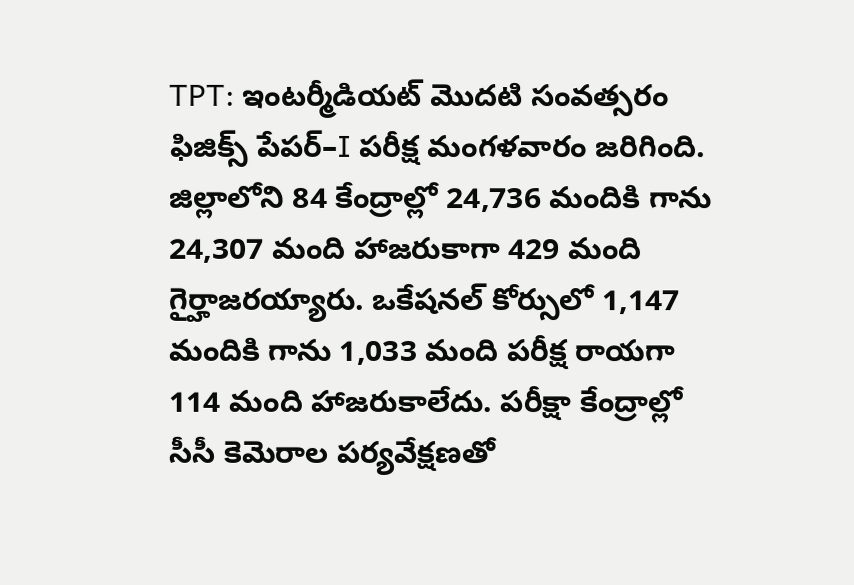TPT: ఇంటర్మీడియట్ మొదటి సంవత్సరం ఫిజిక్స్ పేపర్–I పరీక్ష మంగళవారం జరిగింది. జిల్లాలోని 84 కేంద్రాల్లో 24,736 మందికి గాను 24,307 మంది హాజరుకాగా 429 మంది గైర్హాజరయ్యారు. ఒకేషనల్ కోర్సులో 1,147 మందికి గాను 1,033 మంది పరీక్ష రాయగా 114 మంది హాజరుకాలేదు. పరీక్షా కేంద్రాల్లో సీసీ కెమెరాల పర్యవేక్షణతో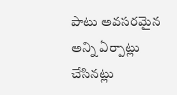పాటు అవసరమైన అన్ని ఏర్పాట్లు చేసినట్లు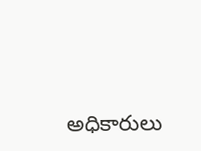అధికారులు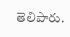తెలిపారు.